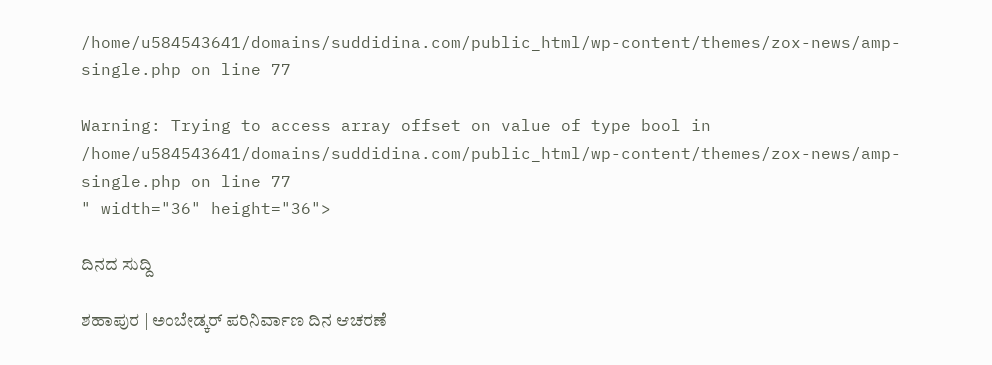/home/u584543641/domains/suddidina.com/public_html/wp-content/themes/zox-news/amp-single.php on line 77

Warning: Trying to access array offset on value of type bool in /home/u584543641/domains/suddidina.com/public_html/wp-content/themes/zox-news/amp-single.php on line 77
" width="36" height="36">

ದಿನದ ಸುದ್ದಿ

ಶಹಾಪುರ | ಅಂಬೇಡ್ಕರ್ ಪರಿನಿರ್ವಾಣ ದಿನ ಆಚರಣೆ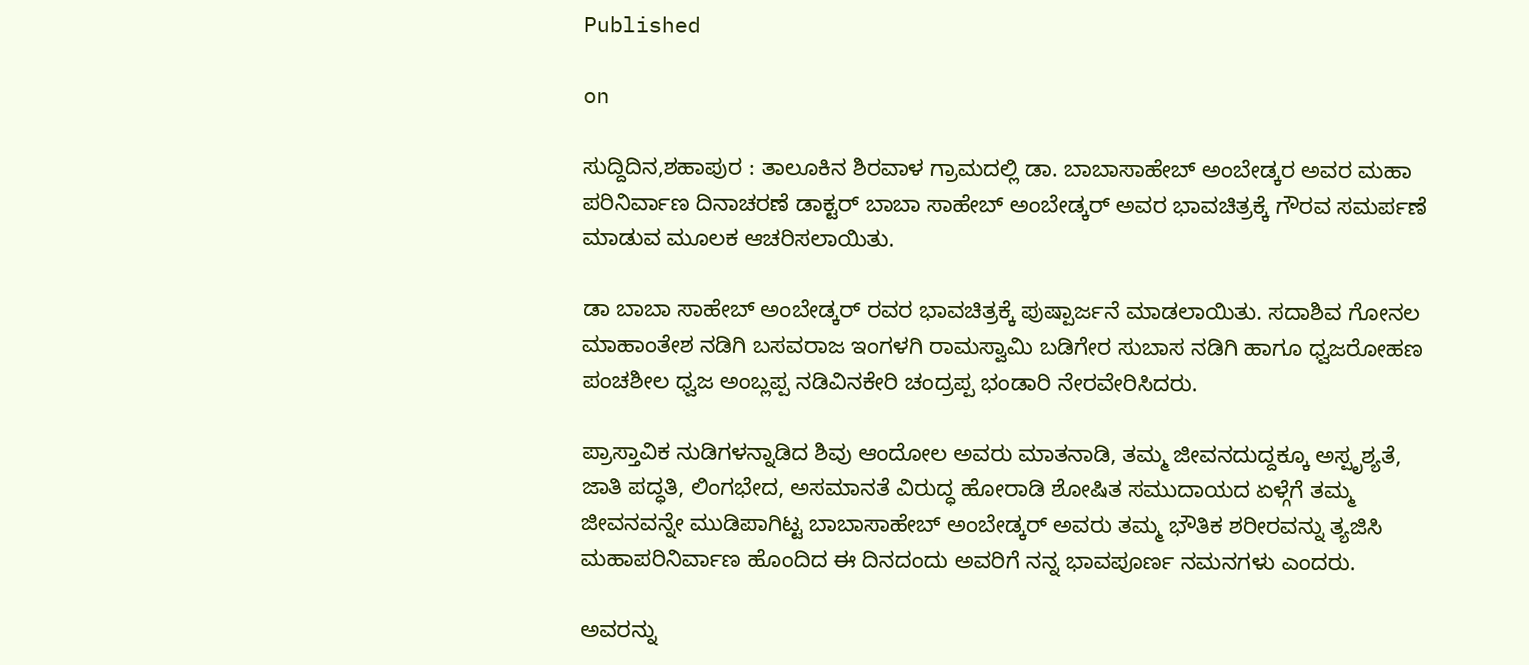Published

on

ಸುದ್ದಿದಿನ,ಶಹಾಪುರ : ತಾಲೂಕಿನ ಶಿರವಾಳ ಗ್ರಾಮದಲ್ಲಿ ಡಾ. ಬಾಬಾಸಾಹೇಬ್ ಅಂಬೇಡ್ಕರ ಅವರ ಮಹಾ ಪರಿನಿರ್ವಾಣ ದಿನಾಚರಣೆ ಡಾಕ್ಟರ್ ಬಾಬಾ ಸಾಹೇಬ್ ಅಂಬೇಡ್ಕರ್ ಅವರ ಭಾವಚಿತ್ರಕ್ಕೆ ಗೌರವ ಸಮರ್ಪಣೆ ಮಾಡುವ ಮೂಲಕ ಆಚರಿಸಲಾಯಿತು.

ಡಾ ಬಾಬಾ ಸಾಹೇಬ್ ಅಂಬೇಡ್ಕರ್ ರವರ ಭಾವಚಿತ್ರಕ್ಕೆ ಪು‌ಷ್ಪಾರ್ಜನೆ ಮಾಡಲಾಯಿತು. ಸದಾಶಿವ ಗೋನಲ ಮಾಹಾಂತೇಶ ನಡಿಗಿ ಬಸವರಾಜ ಇಂಗಳಗಿ ರಾಮಸ್ವಾಮಿ ಬಡಿಗೇರ ಸುಬಾಸ ನಡಿಗಿ ಹಾಗೂ ಧ್ವಜರೋಹಣ ಪಂಚಶೀಲ ಧ್ವಜ ಅಂಬ್ಲಪ್ಪ ನಡಿವಿನಕೇರಿ ಚಂದ್ರಪ್ಪ ಭಂಡಾರಿ ನೇರವೇರಿಸಿದರು.

ಪ್ರಾಸ್ತಾವಿಕ ನುಡಿಗಳನ್ನಾಡಿದ ಶಿವು ಆಂದೋಲ ಅವರು ಮಾತನಾಡಿ, ತಮ್ಮ ಜೀವನದುದ್ದಕ್ಕೂ ಅಸ್ಪೃಶ್ಯತೆ, ಜಾತಿ ಪದ್ಧತಿ, ಲಿಂಗಭೇದ, ಅಸಮಾನತೆ ವಿರುದ್ಧ ಹೋರಾಡಿ ಶೋಷಿತ ಸಮುದಾಯದ ಏಳ್ಗೆಗೆ ತಮ್ಮ ಜೀವನವನ್ನೇ ಮುಡಿಪಾಗಿಟ್ಟ ಬಾಬಾಸಾಹೇಬ್ ಅಂಬೇಡ್ಕರ್ ಅವರು ತಮ್ಮ ಭೌತಿಕ ಶರೀರವನ್ನು ತ್ಯಜಿಸಿ ಮಹಾಪರಿನಿರ್ವಾಣ ಹೊಂದಿದ ಈ ದಿನದಂದು ಅವರಿಗೆ ನನ್ನ ಭಾವಪೂರ್ಣ ನಮನಗಳು ಎಂದರು.

ಅವರನ್ನು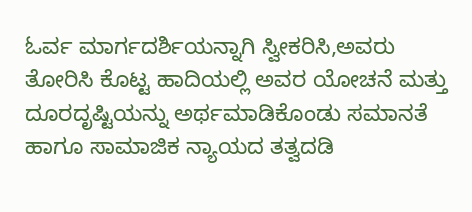ಓರ್ವ ಮಾರ್ಗದರ್ಶಿಯನ್ನಾಗಿ ಸ್ವೀಕರಿಸಿ,ಅವರು ತೋರಿಸಿ ಕೊಟ್ಟ ಹಾದಿಯಲ್ಲಿ ಅವರ ಯೋಚನೆ ಮತ್ತು ದೂರದೃಷ್ಟಿಯನ್ನು ಅರ್ಥಮಾಡಿಕೊಂಡು ಸಮಾನತೆ ಹಾಗೂ ಸಾಮಾಜಿಕ ನ್ಯಾಯದ ತತ್ವದಡಿ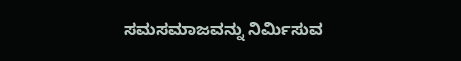ಸಮಸಮಾಜವನ್ನು ನಿರ್ಮಿಸುವ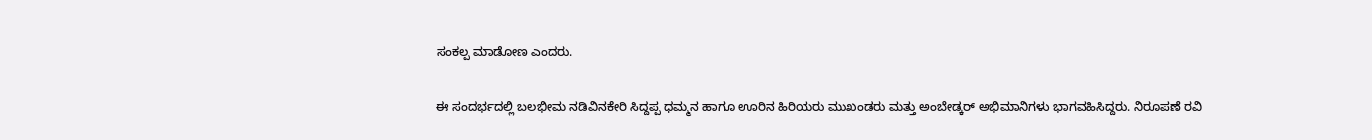ಸಂಕಲ್ಪ ಮಾಡೋಣ ಎಂದರು.

ಈ ಸಂದರ್ಭದಲ್ಲಿ ಬಲಭೀಮ ನಡಿವಿನಕೇರಿ ಸಿದ್ದಪ್ಪ ಧಮ್ಮನ ಹಾಗೂ ಊರಿನ ಹಿರಿಯರು ಮುಖಂಡರು ಮತ್ತು ಅಂಬೇಡ್ಕರ್ ಅಭಿಮಾನಿಗಳು ಭಾಗವಹಿಸಿದ್ದರು. ನಿರೂಪಣೆ ರವಿ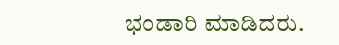ಭಂಡಾರಿ ಮಾಡಿದರು.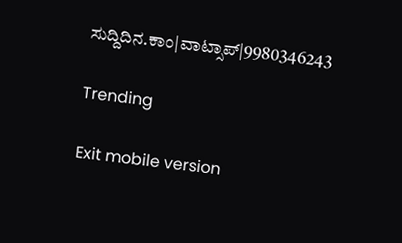ಸುದ್ದಿದಿನ.ಕಾಂ|ವಾಟ್ಸಾಪ್|9980346243

Trending

Exit mobile version